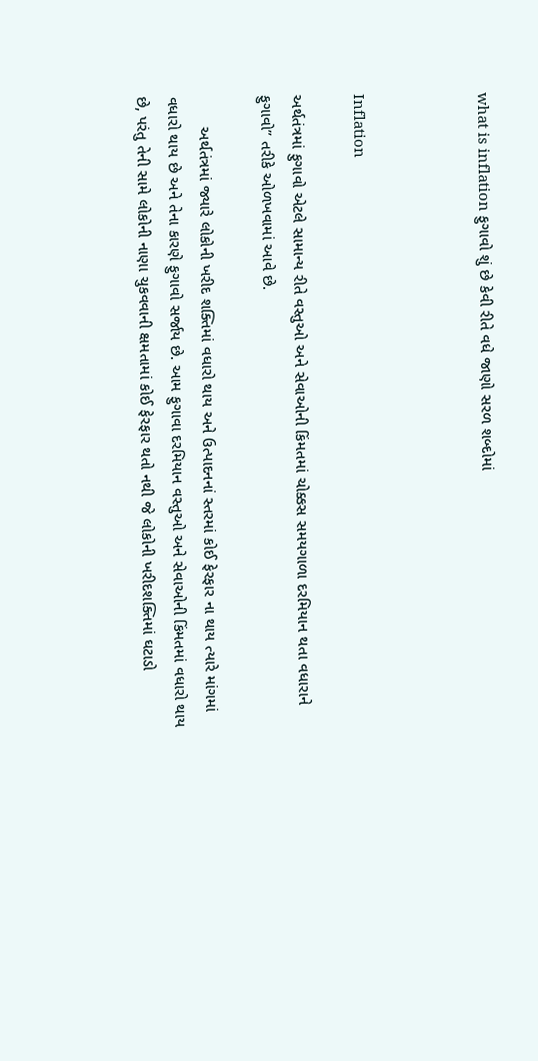what is inflation ફુગાવો શું છે કેવી રીતે વધે જાણો સરળ શબ્દોમાં



Inflation

અર્થતંત્રમાં ફુગાવો એટલે સામાન્ય રીતે વસ્તુઓ અને સેવાઓની કિંમતમાં ચોક્કસ સમયગાળા દરમિયાન થતા વધારાને ફુગાવો” તરીકે ઓળખવામાં આવે છે.

       અર્થતંત્રમાં જ્યારે લોકોની ખરીદ શક્તિમાં વધારો થાય અને ઉત્પાદનનાં સ્તરમાં કોઈ ફેરફાર ના થાય ત્યારે માંગમાં વધારો થાય છે અને તેના કારણે ફુગાવો સર્જાય છે. આમ ફુગાવા દરમિયાન વસ્તુઓ અને સેવાઓની કિંમતમાં વધારો થાય છે, પરંતુ તેની સામે લોકોની નાણા ચુકવવાની ક્ષમતામાં કોઈ ફેરફાર થતો નથી જે લોકોની ખરીદશક્તિમાં ઘટાડો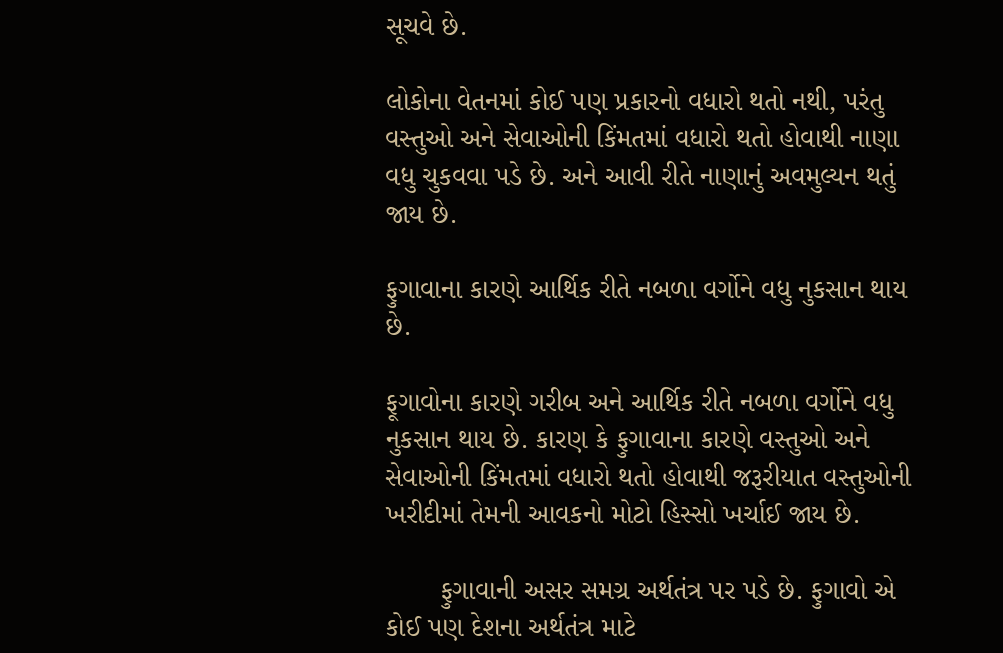સૂચવે છે.

લોકોના વેતનમાં કોઈ પણ પ્રકારનો વધારો થતો નથી, પરંતુ વસ્તુઓ અને સેવાઓની કિંમતમાં વધારો થતો હોવાથી નાણા વધુ ચુકવવા પડે છે. અને આવી રીતે નાણાનું અવમુલ્યન થતું જાય છે.

ફુગાવાના કારણે આર્થિક રીતે નબળા વર્ગોને વધુ નુકસાન થાય છે.

ફૂગાવોના કારણે ગરીબ અને આર્થિક રીતે નબળા વર્ગોને વધુ નુકસાન થાય છે. કારણ કે ફુગાવાના કારણે વસ્તુઓ અને સેવાઓની કિંમતમાં વધારો થતો હોવાથી જરૂરીયાત વસ્તુઓની ખરીદીમાં તેમની આવકનો મોટો હિસ્સો ખર્ચાઈ જાય છે.

       ફુગાવાની અસર સમગ્ર અર્થતંત્ર પર પડે છે. ફુગાવો એ કોઈ પણ દેશના અર્થતંત્ર માટે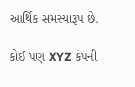આર્થિક સમસ્યારૂપ છે.

કોઈ પણ XYZ કંપની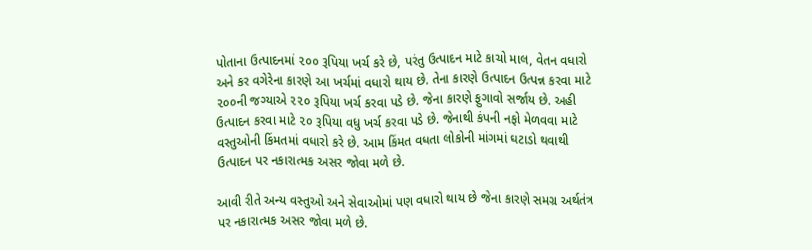પોતાના ઉત્પાદનમાં ૨૦૦ રૂપિયા ખર્ચ કરે છે, પરંતુ ઉત્પાદન માટે કાચો માલ, વેતન વધારો અને કર વગેરેના કારણે આ ખર્ચમાં વધારો થાય છે. તેના કારણે ઉત્પાદન ઉત્પન્ન કરવા માટે ૨૦૦ની જગ્યાએ ૨૨૦ રૂપિયા ખર્ચ કરવા પડે છે. જેના કારણે ફુગાવો સર્જાય છે. અહી ઉત્પાદન કરવા માટે ૨૦ રૂપિયા વધુ ખર્ચ કરવા પડે છે. જેનાથી કંપની નફો મેળવવા માટે વસ્તુઓની કિંમતમાં વધારો કરે છે. આમ કિંમત વધતા લોકોની માંગમાં ઘટાડો થવાથી ઉત્પાદન પર નકારાત્મક અસર જોવા મળે છે.

આવી રીતે અન્ય વસ્તુઓ અને સેવાઓમાં પણ વધારો થાય છે જેના કારણે સમગ્ર અર્થતંત્ર પર નકારાત્મક અસર જોવા મળે છે.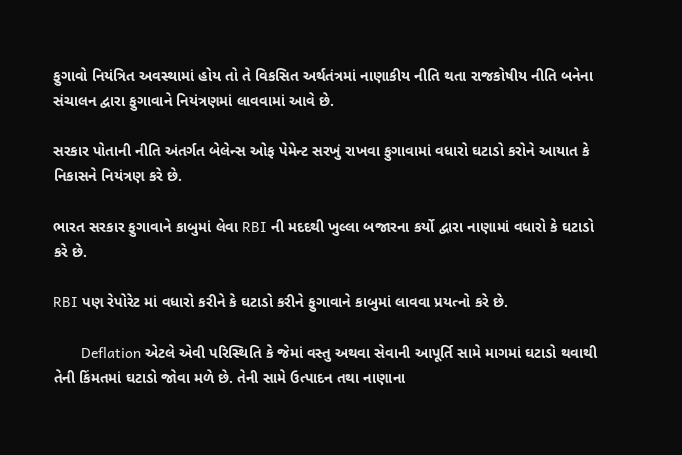ફુગાવો નિયંત્રિત અવસ્થામાં હોય તો તે વિકસિત અર્થતંત્રમાં નાણાકીય નીતિ થતા રાજકોષીય નીતિ બનેના સંચાલન દ્વારા ફુગાવાને નિયંત્રણમાં લાવવામાં આવે છે.

સરકાર પોતાની નીતિ અંતર્ગત બેલેન્સ ઓફ પેમેન્ટ સરખું રાખવા ફુગાવામાં વધારો ઘટાડો કરોને આયાત કે નિકાસને નિયંત્રણ કરે છે.

ભારત સરકાર ફુગાવાને કાબુમાં લેવા RBI ની મદદથી ખુલ્લા બજારના કર્યો દ્વારા નાણામાં વધારો કે ઘટાડો કરે છે.

RBI પણ રેપોરેટ માં વધારો કરીને કે ઘટાડો કરીને ફુગાવાને કાબુમાં લાવવા પ્રયત્નો કરે છે.

       Deflation એટલે એવી પરિસ્થિતિ કે જેમાં વસ્તુ અથવા સેવાની આપૂર્તિ સામે માગમાં ઘટાડો થવાથી તેની કિંમતમાં ઘટાડો જોવા મળે છે. તેની સામે ઉત્પાદન તથા નાણાના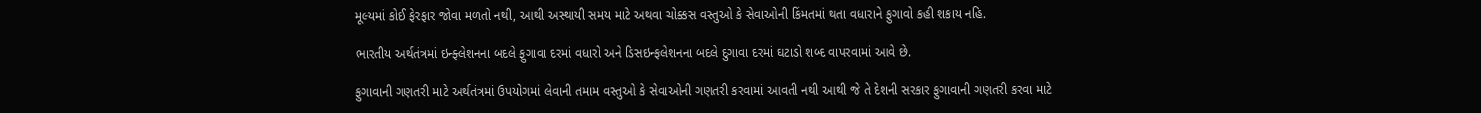મૂલ્યમાં કોઈ ફેરફાર જોવા મળતો નથી, આથી અસ્થાયી સમય માટે અથવા ચોક્કસ વસ્તુઓ કે સેવાઓની કિંમતમાં થતા વધારાને ફુગાવો કહી શકાય નહિ.

ભારતીય અર્થતંત્રમાં ઇન્ફ્લેશનના બદલે ફુગાવા દરમાં વધારો અને ડિસઇન્ફલેશનના બદલે દુગાવા દરમાં ઘટાડો શબ્દ વાપરવામાં આવે છે.

ફુગાવાની ગણતરી માટે અર્થતંત્રમાં ઉપયોગમાં લેવાની તમામ વસ્તુઓ કે સેવાઓની ગણતરી કરવામાં આવતી નથી આથી જે તે દેશની સરકાર ફુગાવાની ગણતરી કરવા માટે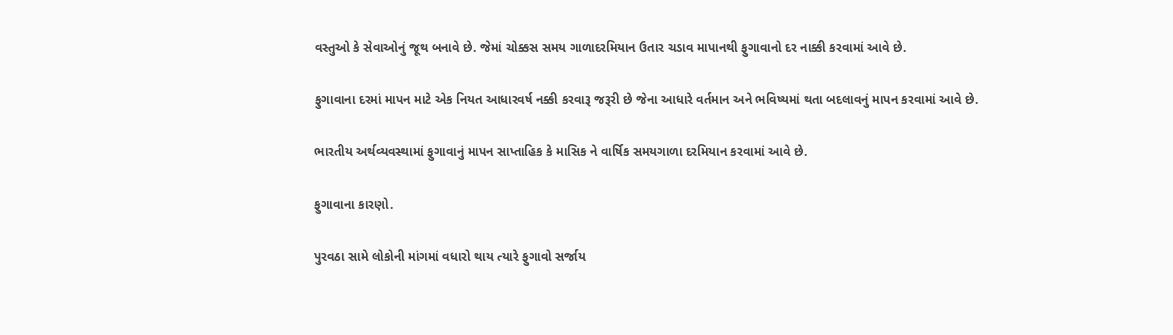વસ્તુઓ કે સેવાઓનું જૂથ બનાવે છે. જેમાં ચોક્કસ સમય ગાળાદરમિયાન ઉતાર ચડાવ માપાનથી ફુગાવાનો દર નાક્કી કરવામાં આવે છે.

ફુગાવાના દરમાં માપન માટે એક નિયત આધારવર્ષ નક્કી કરવારૂ જરૂરી છે જેના આધારે વર્તમાન અને ભવિષ્યમાં થતા બદલાવનું માપન કરવામાં આવે છે.

ભારતીય અર્થવ્યવસ્થામાં ફુગાવાનું માપન સાપ્તાહિક કે માસિક ને વાર્ષિક સમયગાળા દરમિયાન કરવામાં આવે છે.

ફુગાવાના કારણો.

પુરવઠા સામે લોકોની માંગમાં વધારો થાય ત્યારે ફુગાવો સર્જાય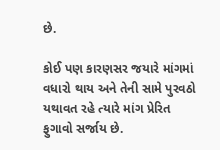છે.

કોઈ પણ કારણસર જયારે માંગમાં વધારો થાય અને તેની સામે પુરવઠો યથાવત રહે ત્યારે માંગ પ્રેરિત ફુગાવો સર્જાય છે.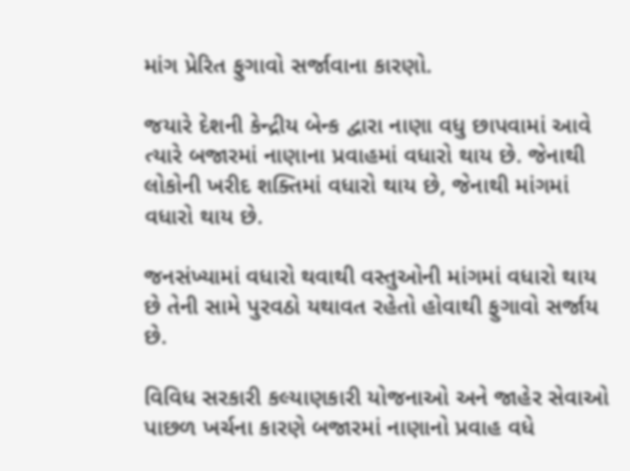માંગ પ્રેરિત ફુગાવો સર્જાવાના કારણો.

જયારે દેશની કેન્દ્રીય બેન્ક દ્વારા નાણા વધુ છાપવામાં આવે ત્યારે બજારમાં નાણાના પ્રવાહમાં વધારો થાય છે. જેનાથી લોકોની ખરીદ શક્તિમાં વધારો થાય છે, જેનાથી માંગમાં વધારો થાય છે.

જનસંખ્યામાં વધારો થવાથી વસ્તુઓની માંગમાં વધારો થાય છે તેની સામે પુરવઠો યથાવત રહેતો હોવાથી ફુગાવો સર્જાય છે.

વિવિધ સરકારી કલ્યાણકારી યોજનાઓ અને જાહેર સેવાઓ પાછળ ખર્ચના કારણે બજારમાં નાણાનો પ્રવાહ વધે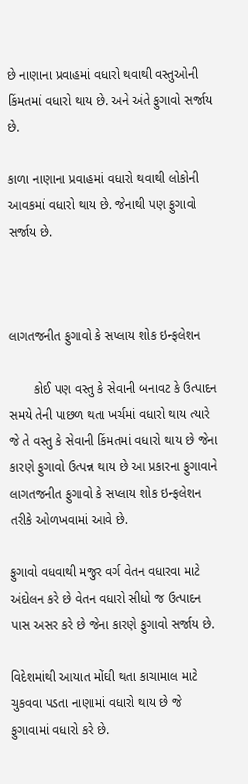છે નાણાના પ્રવાહમાં વધારો થવાથી વસ્તુઓની કિંમતમાં વધારો થાય છે. અને અંતે ફુગાવો સર્જાય છે.

કાળા નાણાના પ્રવાહમાં વધારો થવાથી લોકોની આવકમાં વધારો થાય છે. જેનાથી પણ ફુગાવો સર્જાય છે.



લાગતજનીત ફુગાવો કે સપ્લાય શોક ઇન્ફલેશન

       કોઈ પણ વસ્તુ કે સેવાની બનાવટ કે ઉત્પાદન સમયે તેની પાછળ થતા ખર્ચમાં વધારો થાય ત્યારે જે તે વસ્તુ કે સેવાની કિંમતમાં વધારો થાય છે જેના કારણે ફુગાવો ઉત્પન્ન થાય છે આ પ્રકારના ફુગાવાને લાગતજનીત ફુગાવો કે સપ્લાય શોક ઇન્ફલેશન તરીકે ઓળખવામાં આવે છે.

ફુગાવો વધવાથી મજુર વર્ગ વેતન વધારવા માટે અંદોલન કરે છે વેતન વધારો સીધો જ ઉત્પાદન પાસ અસર કરે છે જેના કારણે ફુગાવો સર્જાય છે.

વિદેશમાંથી આયાત મોંઘી થતા કાચામાલ માટે ચુકવવા પડતા નાણામાં વધારો થાય છે જે ફુગાવામાં વધારો કરે છે.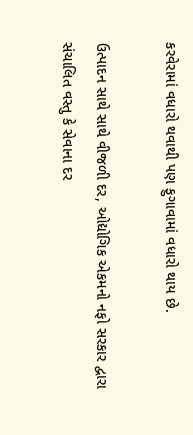કરવેરામાં વધારો થવાથી પણ ફુગાવામાં વધારો થાય છે.

ઉત્પાદન સાથે સાથે વીજળી દર, ઓદ્યોગિક એકમનો નફો સરકાર દ્વારા સંચાલિત વસ્તુ કે સેવાના દર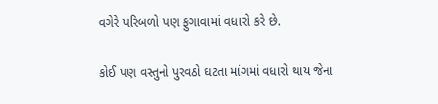વગેરે પરિબળો પણ ફુગાવામાં વધારો કરે છે.

કોઈ પણ વસ્તુનો પુરવઠો ઘટતા માંગમાં વધારો થાય જેના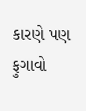કારણે પણ ફુગાવો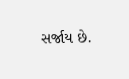સર્જાય છે.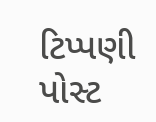ટિપ્પણી પોસ્ટ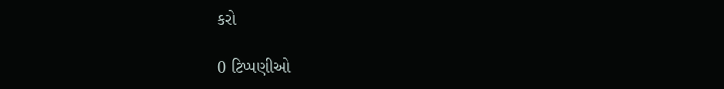કરો

0 ટિપ્પણીઓ